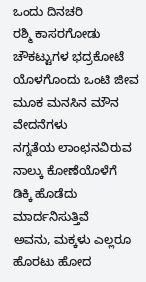ಒಂದು ದಿನಚರಿ
ರಶ್ಮಿ ಕಾಸರಗೋಡು
ಚೌಕಟ್ಟುಗಳ ಭದ್ರಕೋಟೆ
ಯೊಳಗೊಂದು ಒಂಟಿ ಜೀವ
ಮೂಕ ಮನಸಿನ ಮೌನ
ವೇದನೆಗಳು
ನಗ್ನತೆಯ ಲಾಂಛನವಿರುವ
ನಾಲ್ಕು ಕೋಣೆಯೊಳೆಗೆ
ಡಿಕ್ಕಿ ಹೊಡೆದು
ಮಾರ್ದನಿಸುತ್ತಿವೆ
ಅವನು, ಮಕ್ಕಳು ಎಲ್ಲರೂ
ಹೊರಟು ಹೋದ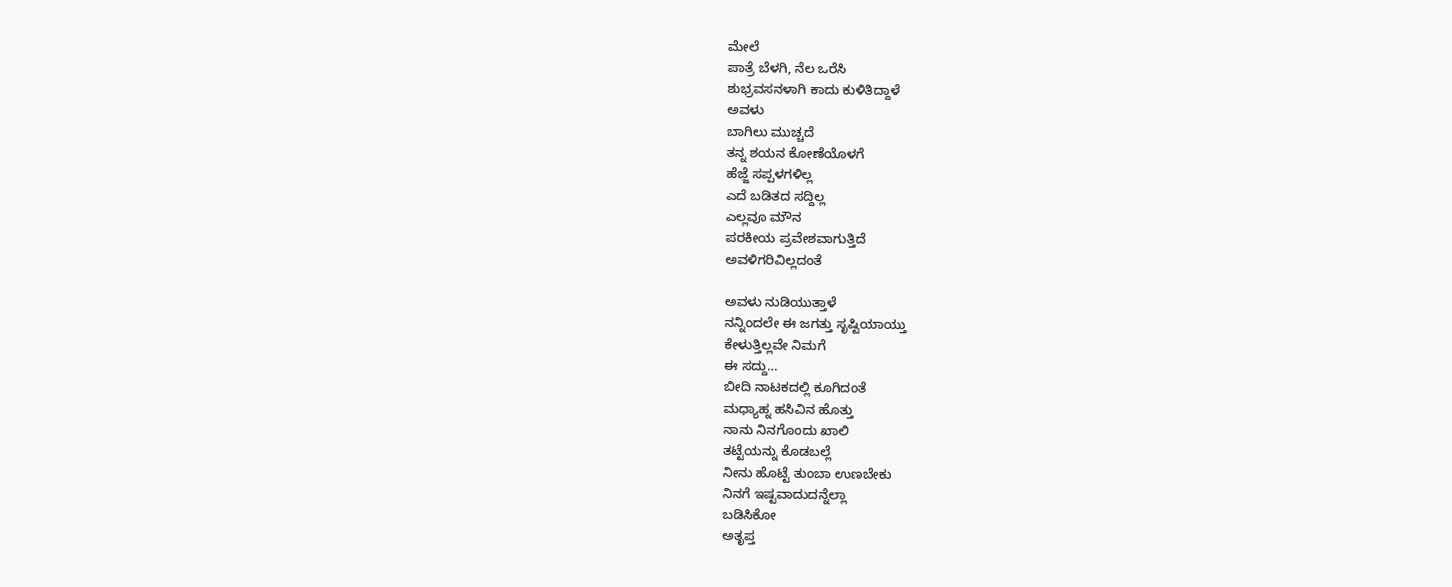ಮೇಲೆ
ಪಾತ್ರೆ ಬೆಳಗಿ, ನೆಲ ಒರೆಸಿ
ಶುಭ್ರವಸನಳಾಗಿ ಕಾದು ಕುಳಿತಿದ್ದಾಳೆ
ಅವಳು
ಬಾಗಿಲು ಮುಚ್ಚದೆ
ತನ್ನ ಶಯನ ಕೋಣೆಯೊಳಗೆ
ಹೆಜ್ಜೆ ಸಪ್ಪಳಗಳಿಲ್ಲ
ಎದೆ ಬಡಿತದ ಸದ್ದಿಲ್ಲ
ಎಲ್ಲವೂ ಮೌನ
ಪರಕೀಯ ಪ್ರವೇಶವಾಗುತ್ತಿದೆ
ಅವಳಿಗರಿವಿಲ್ಲದಂತೆ

ಅವಳು ನುಡಿಯುತ್ತಾಳೆ
ನನ್ನಿಂದಲೇ ಈ ಜಗತ್ತು ಸೃಷ್ಟಿಯಾಯ್ತು
ಕೇಳುತ್ತಿಲ್ಲವೇ ನಿಮಗೆ
ಈ ಸದ್ದು…
ಬೀದಿ ನಾಟಕದಲ್ಲಿ ಕೂಗಿದಂತೆ
ಮಧ್ಯಾಹ್ನ ಹಸಿವಿನ ಹೊತ್ತು
ನಾನು ನಿನಗೊಂದು ಖಾಲಿ
ತಟ್ಟೆಯನ್ನು ಕೊಡಬಲ್ಲೆ
ನೀನು ಹೊಟ್ಟೆ ತುಂಬಾ ಉಣಬೇಕು
ನಿನಗೆ ಇಷ್ಟವಾದುದನ್ನೆಲ್ಲಾ
ಬಡಿಸಿಕೋ
ಅತೃಪ್ತ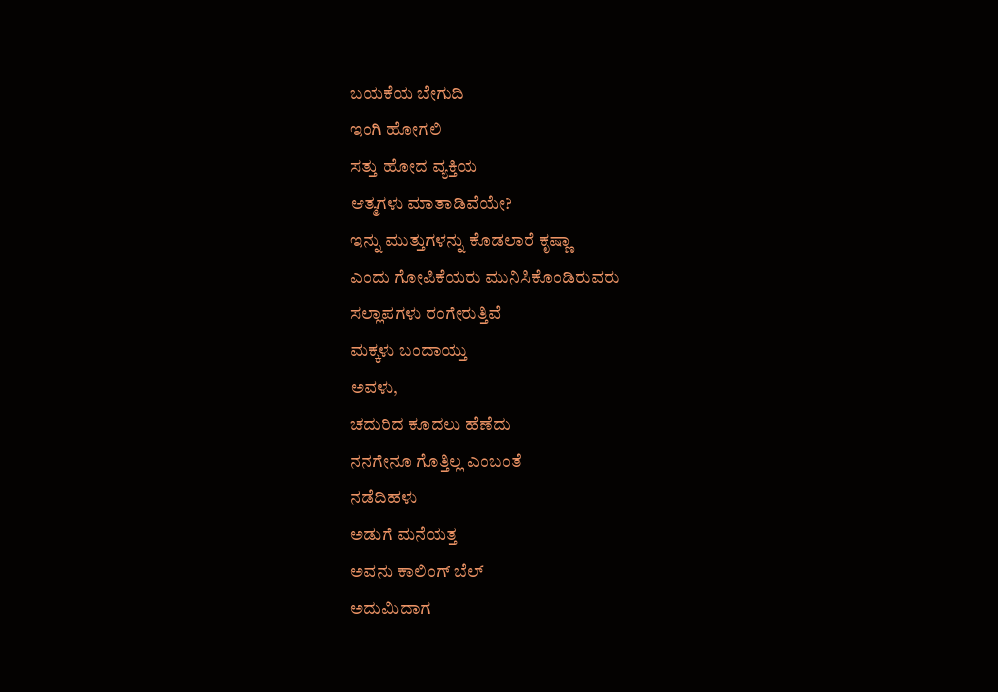ಬಯಕೆಯ ಬೇಗುದಿ
ಇಂಗಿ ಹೋಗಲಿ
ಸತ್ತು ಹೋದ ವ್ಯಕ್ತಿಯ
ಆತ್ಮಗಳು ಮಾತಾಡಿವೆಯೇ?
ಇನ್ನು ಮುತ್ತುಗಳನ್ನು ಕೊಡಲಾರೆ ಕೃಷ್ಣಾ
ಎಂದು ಗೋಪಿಕೆಯರು ಮುನಿಸಿಕೊಂಡಿರುವರು
ಸಲ್ಲಾಪಗಳು ರಂಗೇರುತ್ತಿವೆ
ಮಕ್ಕಳು ಬಂದಾಯ್ತು
ಅವಳು,
ಚದುರಿದ ಕೂದಲು ಹೆಣೆದು
ನನಗೇನೂ ಗೊತ್ತಿಲ್ಲ ಎಂಬಂತೆ
ನಡೆದಿಹಳು
ಅಡುಗೆ ಮನೆಯತ್ತ
ಅವನು ಕಾಲಿಂಗ್ ಬೆಲ್
ಅದುಮಿದಾಗ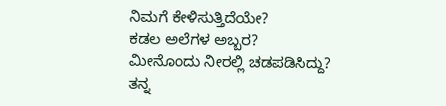ನಿಮಗೆ ಕೇಳಿಸುತ್ತಿದೆಯೇ?
ಕಡಲ ಅಲೆಗಳ ಅಬ್ಬರ?
ಮೀನೊಂದು ನೀರಲ್ಲಿ ಚಡಪಡಿಸಿದ್ದು?
ತನ್ನ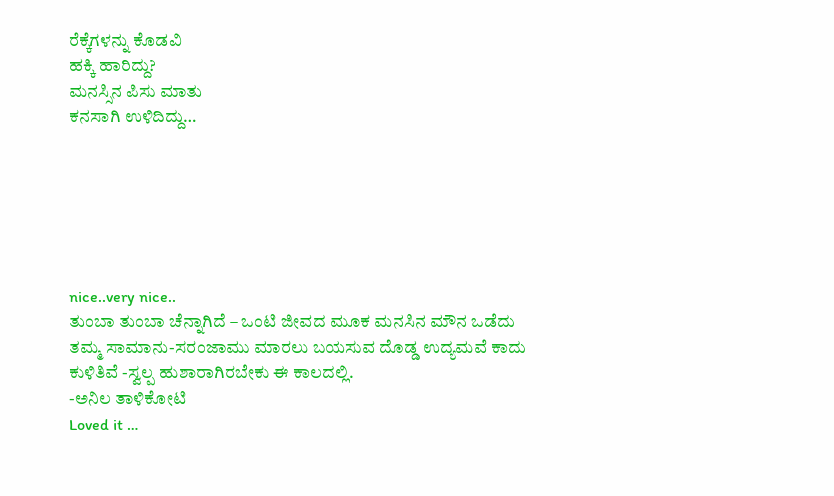ರೆಕ್ಕೆಗಳನ್ನು ಕೊಡವಿ
ಹಕ್ಕಿ ಹಾರಿದ್ದು?
ಮನಸ್ಸಿನ ಪಿಸು ಮಾತು
ಕನಸಾಗಿ ಉಳಿದಿದ್ದು…






nice..very nice..
ತುಂಬಾ ತುಂಬಾ ಚೆನ್ನಾಗಿದೆ – ಒಂಟಿ ಜೀವದ ಮೂಕ ಮನಸಿನ ಮೌನ ಒಡೆದು ತಮ್ಮ ಸಾಮಾನು-ಸರಂಜಾಮು ಮಾರಲು ಬಯಸುವ ದೊಡ್ಡ ಉದ್ಯಮವೆ ಕಾದು ಕುಳಿತಿವೆ -ಸ್ವಲ್ಪ ಹುಶಾರಾಗಿರಬೇಕು ಈ ಕಾಲದಲ್ಲಿ.
-ಅನಿಲ ತಾಳಿಕೋಟಿ
Loved it …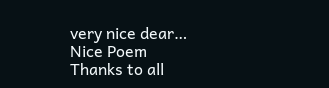very nice dear…
Nice Poem
Thanks to all